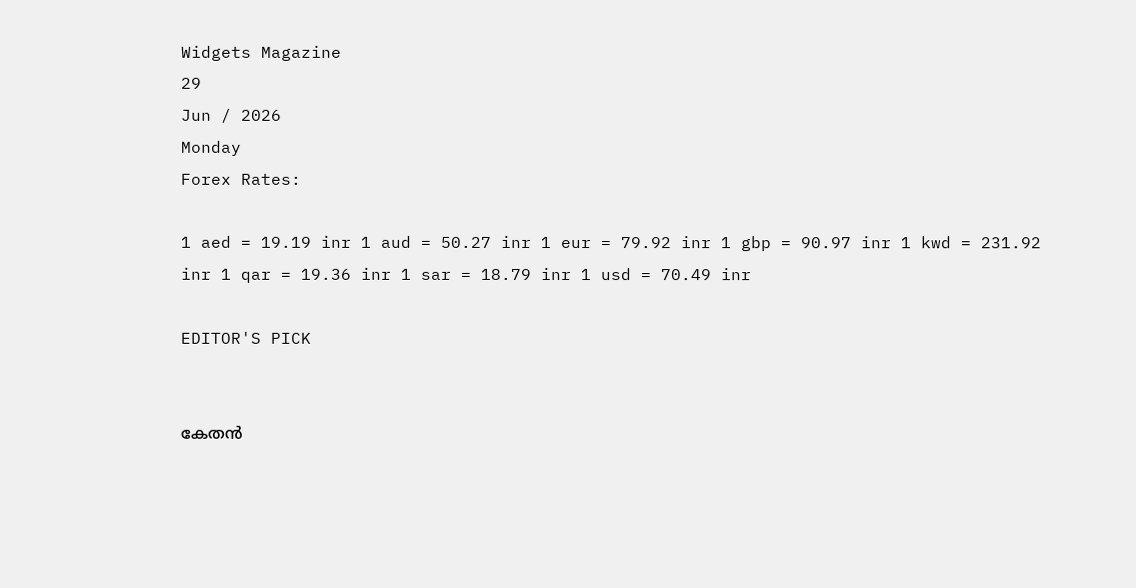Widgets Magazine
29
Jun / 2026
Monday
Forex Rates:

1 aed = 19.19 inr 1 aud = 50.27 inr 1 eur = 79.92 inr 1 gbp = 90.97 inr 1 kwd = 231.92 inr 1 qar = 19.36 inr 1 sar = 18.79 inr 1 usd = 70.49 inr

EDITOR'S PICK


കേതന്‍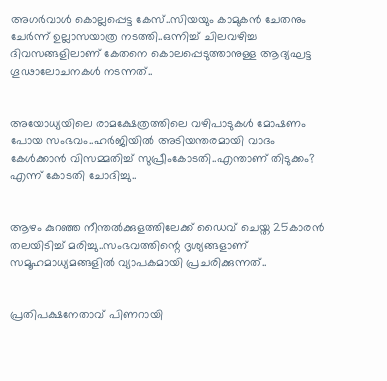അഗര്‍വാള്‍ കൊല്ലപ്പെട്ട കേസ്..സിയയും കാമുകന്‍ ചേതനും ചേർന്ന് ഉല്ലാസയാത്ര നടത്തി..ഒന്നിച്ച് ചിലവഴിച്ച ദിവസങ്ങളിലാണ് കേതനെ കൊലപ്പെടുത്താനുള്ള ആദ്യഘട്ട ഗൂഢാലോചനകള്‍ നടന്നത്..


അയോധ്യയിലെ രാമക്ഷേത്രത്തിലെ വഴിപാടുകൾ മോഷണം പോയ സംഭവം..ഹർജിയിൽ അടിയന്തരമായി വാദം കേൾക്കാൻ വിസമ്മതിച്ച് സുപ്രീംകോടതി..എന്താണ് തിടുക്കം? എന്ന് കോടതി ചോദിച്ചു..


ആഴം കുറഞ്ഞ നീന്തല്‍ക്കുളത്തിലേക്ക് ഡൈവ് ചെയ്ത 25കാരന്‍ തലയിടിച്ച് മരിച്ചു..സംഭവത്തിന്റെ ദൃശ്യങ്ങളാണ് സമൂഹമാധ്യമങ്ങളില്‍ വ്യാപകമായി പ്രചരിക്കുന്നത്..


പ്രതിപക്ഷനേതാവ് പിണറായി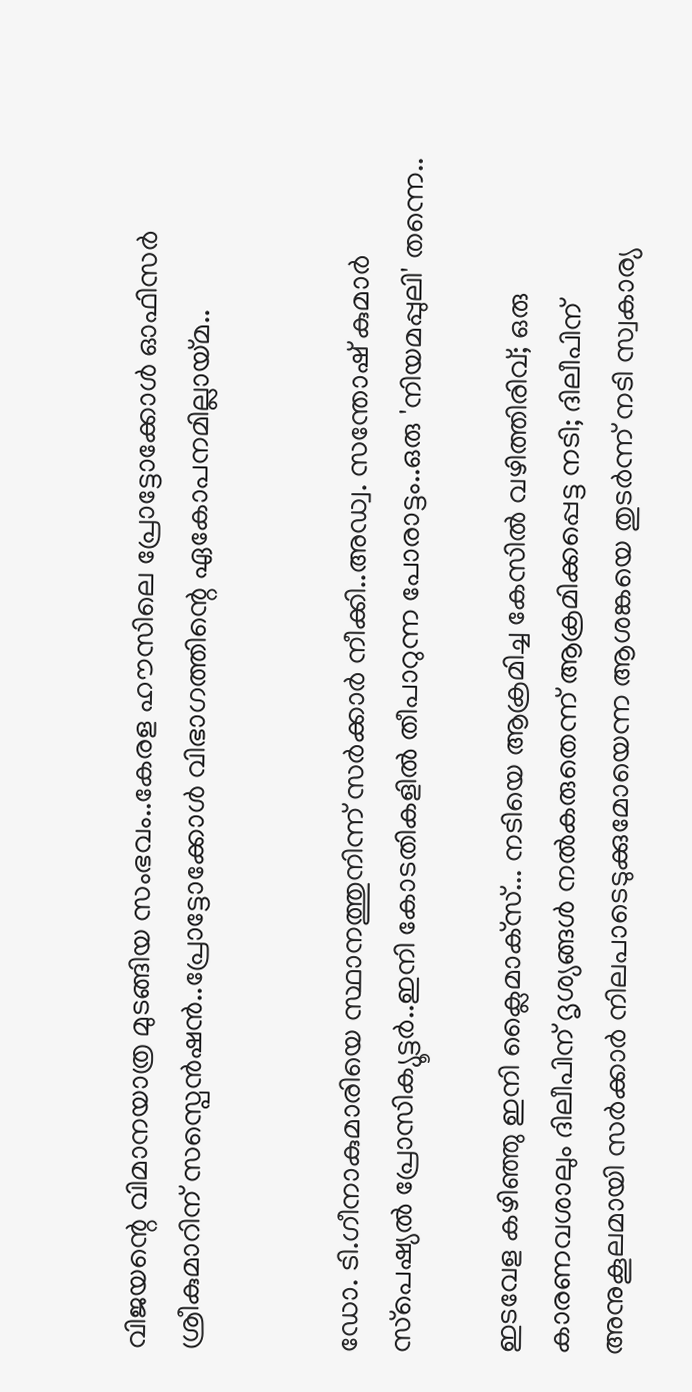വിജയന്റെ വിമാനയാത്ര മുടങ്ങിയ സംഭവം..കേരള ഹൗസിലെ പ്രോട്ടോക്കോൾ ഓഫിസർ ശ്രീകുമാറിന് സസ്പെൻഷൻ..പ്രോട്ടോക്കോൾ വിഭാഗത്തിന്റെ ഏകോപനമില്ലായ്മ..


ഡോ. ടി.ഗീനാകുമാരിയെ സ്ഥാനത്തുനിന്ന് സർക്കാർ നീക്കി..അഡ്വ. സന്തോഷ് കുമാര്‍ സ്‌പെഷ്യല്‍ പ്രോസിക്യൂട്ടര്‍..ഇനി കോടതികളിൽ തീപാറുന്ന പോരാട്ടം..ഒരു 'നിയമപ്പുലി' തന്നെ..

ഇടവേള കഴിഞ്ഞു ഇനി ക്ലൈമാക്‌സ്... നടിയെ ആക്രമിച്ച കേസില്‍ വഴിത്തിരിവ്; ഒരു കാരണവശാലും ദിലീപിന് ദൃശ്യങ്ങള്‍ നല്‍കരുതെന്ന് ആക്രമിക്കപ്പെട്ട നടി; ദിലീപിന് അനുകൂലമായി സര്‍ക്കാര്‍ നിലപാടെടുക്കുമോയെന്ന ആശങ്കയെ തുടര്‍ന്ന് നടി സ്വകാര്യ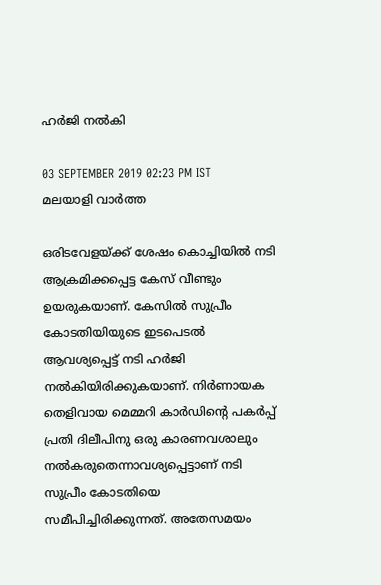ഹര്‍ജി നല്‍കി

03 SEPTEMBER 2019 02:23 PM IST
മലയാളി വാര്‍ത്ത

ഒരിടവേളയ്ക്ക് ശേഷം കൊച്ചിയില്‍ നടി ആക്രമിക്കപ്പെട്ട കേസ് വീണ്ടും ഉയരുകയാണ്. കേസില്‍ സുപ്രീം കോടതിയിയുടെ ഇടപെടല്‍ ആവശ്യപ്പെട്ട് നടി ഹര്‍ജി നല്‍കിയിരിക്കുകയാണ്. നിര്‍ണായക തെളിവായ മെമ്മറി കാര്‍ഡിന്റെ പകര്‍പ്പ് പ്രതി ദിലീപിനു ഒരു കാരണവശാലും നല്‍കരുതെന്നാവശ്യപ്പെട്ടാണ് നടി സുപ്രീം കോടതിയെ സമീപിച്ചിരിക്കുന്നത്. അതേസമയം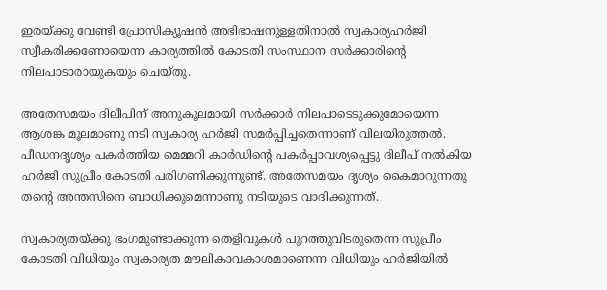ഇരയ്ക്കു വേണ്ടി പ്രോസിക്യൂഷന്‍ അഭിഭാഷനുള്ളതിനാല്‍ സ്വകാര്യഹര്‍ജി സ്വീകരിക്കണോയെന്ന കാര്യത്തില്‍ കോടതി സംസ്ഥാന സര്‍ക്കാരിന്റെ നിലപാടാരായുകയും ചെയ്തു.

അതേസമയം ദിലീപിന് അനുകൂലമായി സര്‍ക്കാര്‍ നിലപാടെടുക്കുമോയെന്ന ആശങ്ക മൂലമാണു നടി സ്വകാര്യ ഹര്‍ജി സമര്‍പ്പിച്ചതെന്നാണ് വിലയിരുത്തല്‍. പീഡനദൃശ്യം പകര്‍ത്തിയ മെമ്മറി കാര്‍ഡിന്റെ പകര്‍പ്പാവശ്യപ്പെട്ടു ദിലീപ് നല്‍കിയ ഹര്‍ജി സുപ്രീം കോടതി പരിഗണിക്കുന്നുണ്ട്. അതേസമയം ദൃശ്യം കൈമാറുന്നതു തന്റെ അന്തസിനെ ബാധിക്കുമെന്നാണു നടിയുടെ വാദിക്കുന്നത്.

സ്വകാര്യതയ്ക്കു ഭംഗമുണ്ടാക്കുന്ന തെളിവുകള്‍ പുറത്തുവിടരുതെന്ന സുപ്രീം കോടതി വിധിയും സ്വകാര്യത മൗലികാവകാശമാണെന്ന വിധിയും ഹര്‍ജിയില്‍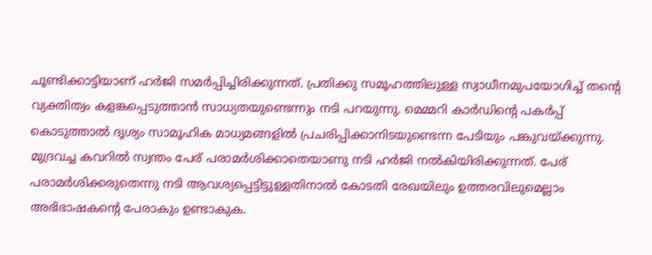ചൂണ്ടിക്കാട്ടിയാണ് ഹര്‍ജി സമര്‍പ്പിച്ചിരിക്കുന്നത്. പ്രതിക്കു സമൂഹത്തിലുള്ള സ്വാധീനമുപയോഗിച്ച് തന്റെ വ്യക്തിത്വം കളങ്കപ്പെടുത്താന്‍ സാധ്യതയുണ്ടെന്നും നടി പറയുന്നു. മെമ്മറി കാര്‍ഡിന്റെ പകര്‍പ്പ് കൊടുത്താല്‍ ദൃശ്യം സാമൂഹിക മാധ്യമങ്ങളില്‍ പ്രചരിപ്പിക്കാനിടയുണ്ടെന്ന പേടിയും പങ്കുവയ്ക്കുന്നു. മുദ്രവച്ച കവറില്‍ സ്വന്തം പേര് പരാമര്‍ശിക്കാതെയാണു നടി ഹര്‍ജി നല്‍കിയിരിക്കുന്നത്. പേര് പരാമര്‍ശിക്കരുതെന്നു നടി ആവശ്യപ്പെട്ടിട്ടുള്ളതിനാല്‍ കോടതി രേഖയിലും ഉത്തരവിലുമെല്ലാം അഭിഭാഷകന്റെ പേരാകും ഉണ്ടാകുക.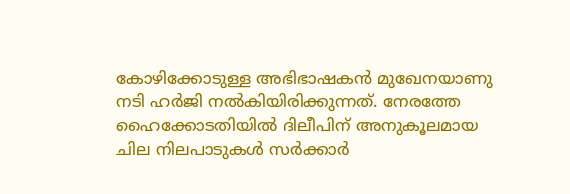കോഴിക്കോടുള്ള അഭിഭാഷകന്‍ മുഖേനയാണു നടി ഹര്‍ജി നല്‍കിയിരിക്കുന്നത്. നേരത്തേ ഹൈക്കോടതിയില്‍ ദിലീപിന് അനുകൂലമായ ചില നിലപാടുകള്‍ സര്‍ക്കാര്‍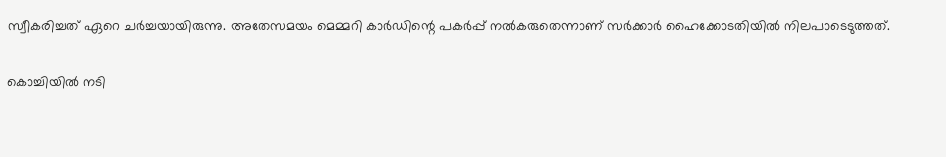സ്വീകരിച്ചത് ഏറെ ചര്‍ച്ചയായിരുന്നു. അതേസമയം മെമ്മറി കാര്‍ഡിന്റെ പകര്‍പ്പ് നല്‍കരുതെന്നാണ് സര്‍ക്കാര്‍ ഹൈക്കോടതിയില്‍ നിലപാടെടുത്തത്.

കൊച്ചിയില്‍ നടി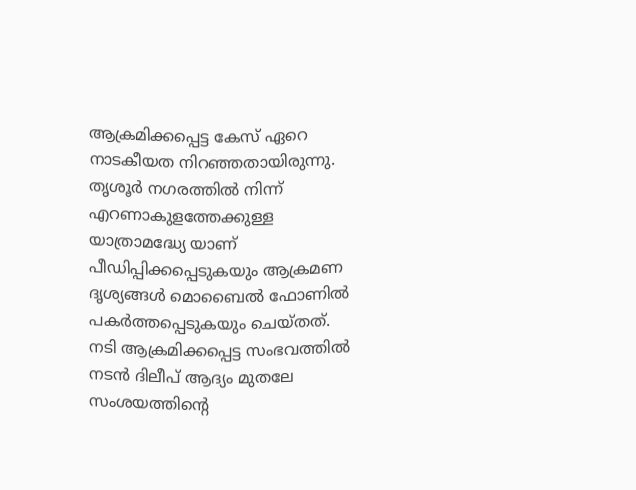ആക്രമിക്കപ്പെട്ട കേസ് ഏറെ നാടകീയത നിറഞ്ഞതായിരുന്നു. തൃശൂര്‍ നഗരത്തില്‍ നിന്ന് എറണാകുളത്തേക്കുള്ള യാത്രാമദ്ധ്യേ യാണ് പീഡിപ്പിക്കപ്പെടുകയും ആക്രമണ ദൃശ്യങ്ങള്‍ മൊബൈല്‍ ഫോണില്‍ പകര്‍ത്തപ്പെടുകയും ചെയ്തത്. നടി ആക്രമിക്കപ്പെട്ട സംഭവത്തില്‍ നടന്‍ ദിലീപ് ആദ്യം മുതലേ സംശയത്തിന്റെ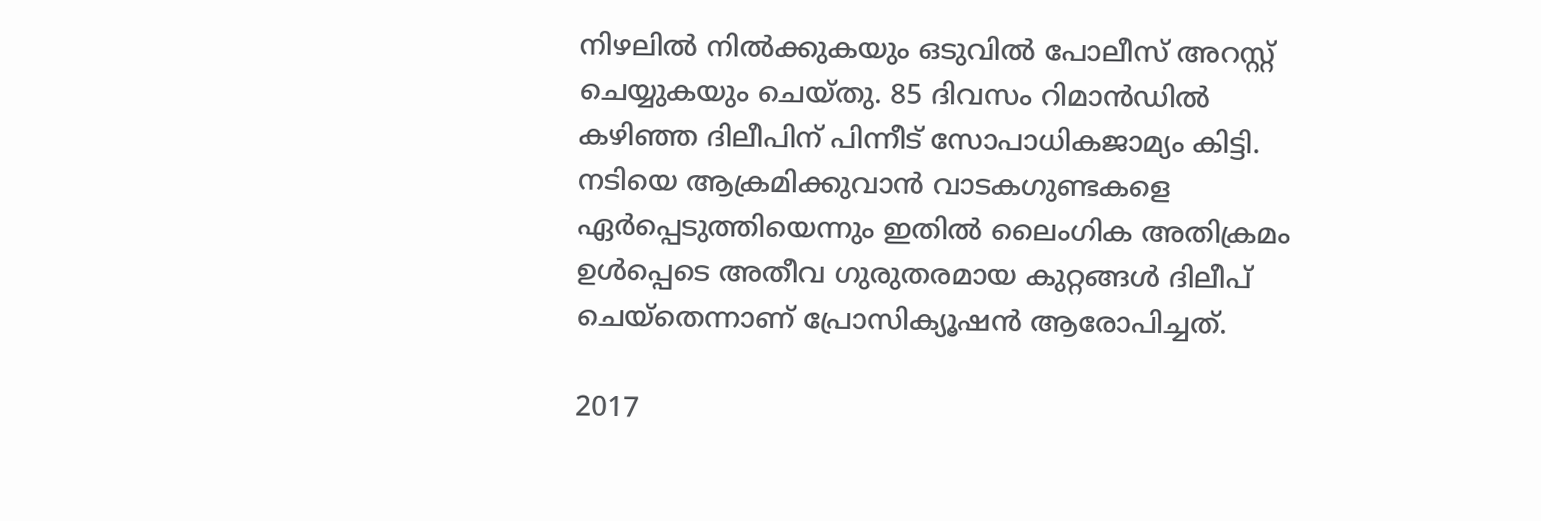നിഴലില്‍ നില്‍ക്കുകയും ഒടുവില്‍ പോലീസ് അറസ്റ്റ് ചെയ്യുകയും ചെയ്തു. 85 ദിവസം റിമാന്‍ഡില്‍ കഴിഞ്ഞ ദിലീപിന് പിന്നീട് സോപാധികജാമ്യം കിട്ടി. നടിയെ ആക്രമിക്കുവാന്‍ വാടകഗുണ്ടകളെ ഏര്‍പ്പെടുത്തിയെന്നും ഇതില്‍ ലൈംഗിക അതിക്രമം ഉള്‍പ്പെടെ അതീവ ഗുരുതരമായ കുറ്റങ്ങള്‍ ദിലീപ് ചെയ്‌തെന്നാണ് പ്രോസിക്യൂഷന്‍ ആരോപിച്ചത്.

2017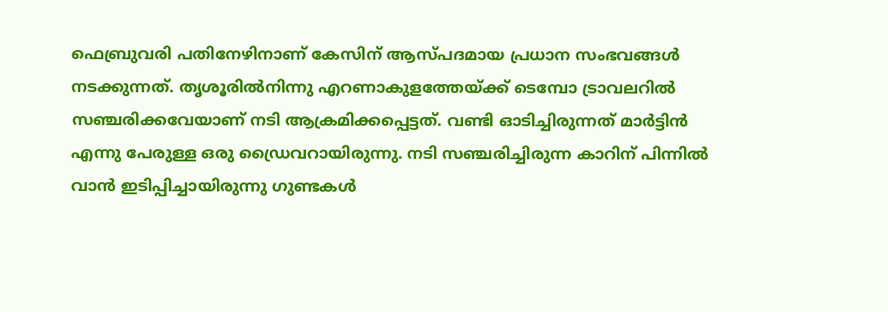ഫെബ്രുവരി പതിനേഴിനാണ് കേസിന് ആസ്പദമായ പ്രധാന സംഭവങ്ങള്‍ നടക്കുന്നത്. തൃശൂരില്‍നിന്നു എറണാകുളത്തേയ്ക്ക് ടെമ്പോ ട്രാവലറില്‍ സഞ്ചരിക്കവേയാണ് നടി ആക്രമിക്കപ്പെട്ടത്. വണ്ടി ഓടിച്ചിരുന്നത് മാര്‍ട്ടിന്‍ എന്നു പേരുള്ള ഒരു ഡ്രൈവറായിരുന്നു. നടി സഞ്ചരിച്ചിരുന്ന കാറിന് പിന്നില്‍ വാന്‍ ഇടിപ്പിച്ചായിരുന്നു ഗുണ്ടകള്‍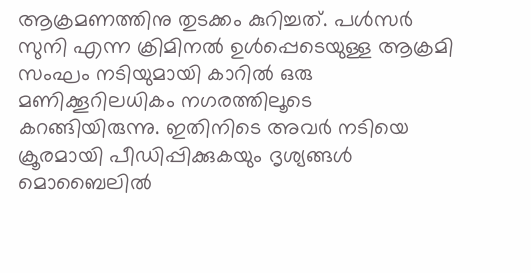ആക്രമണത്തിനു തുടക്കം കുറിച്ചത്. പള്‍സര്‍ സുനി എന്ന ക്രിമിനല്‍ ഉള്‍പ്പെടെയുള്ള ആക്രമി സംഘം നടിയുമായി കാറില്‍ ഒരു മണിക്കൂറിലധികം നഗരത്തിലൂടെ കറങ്ങിയിരുന്നു. ഇതിനിടെ അവര്‍ നടിയെ ക്രൂരമായി പീഡിപ്പിക്കുകയും ദൃശ്യങ്ങള്‍ മൊബൈലില്‍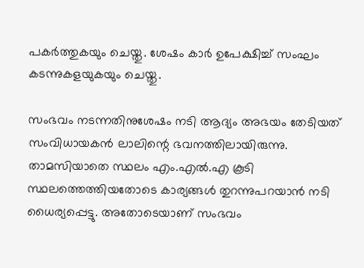പകര്‍ത്തുകയും ചെയ്തു. ശേഷം കാര്‍ ഉപേക്ഷിച്ച് സംഘം കടന്നുകളയുകയും ചെയ്തു.

സംഭവം നടന്നതിനുശേഷം നടി ആദ്യം അഭയം തേടിയത് സംവിധായകന്‍ ലാലിന്റെ ഭവനത്തിലായിരുന്നു. താമസിയാതെ സ്ഥലം എം.എല്‍.എ കൂടി സ്ഥലത്തെത്തിയതോടെ കാര്യങ്ങള്‍ തുറന്നുപറയാന്‍ നടി ധൈര്യപ്പെട്ടു. അതോടെയാണ് സംഭവം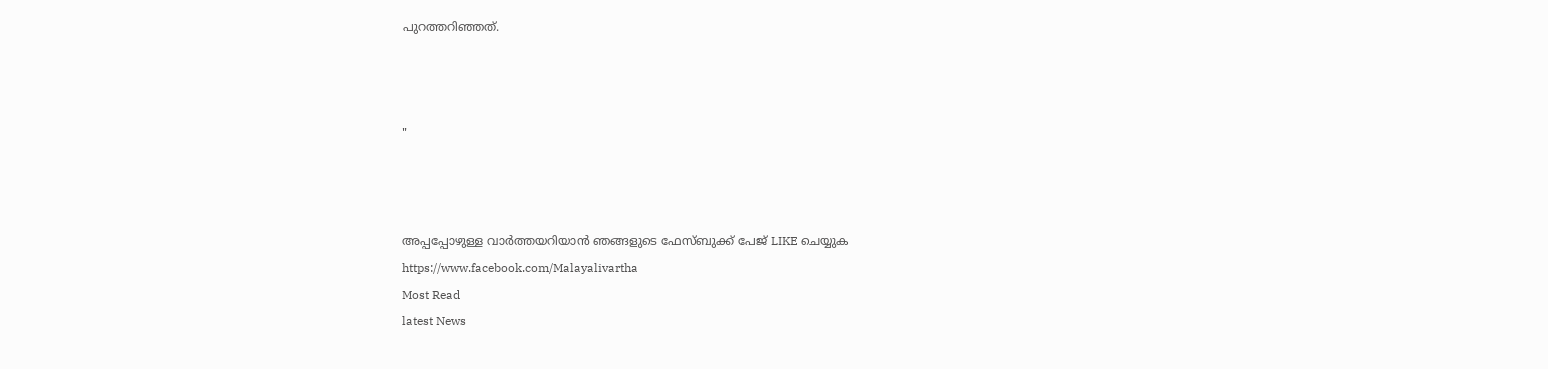പുറത്തറിഞ്ഞത്.



"



അപ്പപ്പോഴുള്ള വാര്‍ത്തയറിയാന്‍ ഞങ്ങളുടെ ഫേസ്‌ബുക്ക്‌ പേജ് LIKE ചെയ്യുക
https://www.facebook.com/Malayalivartha
Most Read
latest News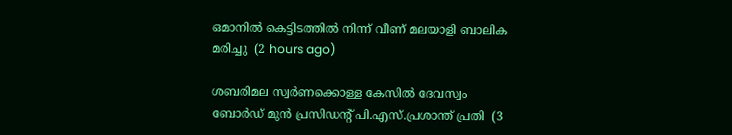ഒമാനില്‍ കെട്ടിടത്തില്‍ നിന്ന് വീണ് മലയാളി ബാലിക മരിച്ചു  (2 hours ago)

ശബരിമല സ്വര്‍ണക്കൊള്ള കേസില്‍ ദേവസ്വം ബോര്‍ഡ് മുന്‍ പ്രസിഡന്റ് പി.എസ്.പ്രശാന്ത് പ്രതി  (3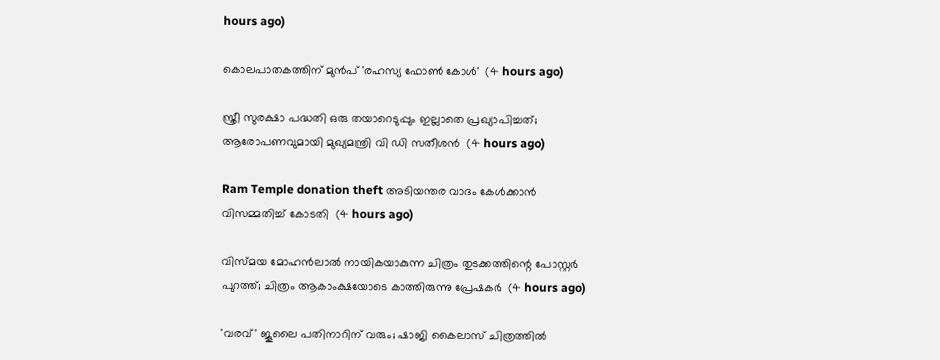hours ago)

കൊലപാതകത്തിന് മുൻപ് 'രഹസ്യ ഫോൺ കോൾ'  (4 hours ago)

സ്ത്രീ സുരക്ഷാ പദ്ധതി ഒരു തയാറെടുപ്പും ഇല്ലാതെ പ്രഖ്യാപിച്ചത്; ആരോപണവുമായി മുഖ്യമന്ത്രി വി ഡി സതീശൻ  (4 hours ago)

Ram Temple donation theft അടിയന്തര വാദം കേൾക്കാൻ വിസമ്മതിച്ച് കോടതി  (4 hours ago)

വിസ്മയ മോഹൻലാൽ നായികയാകുന്ന ചിത്രം തുടക്കത്തിന്റെ പോസ്റ്റർ പുറത്ത്; ചിത്രം ആകാംക്ഷയോടെ കാത്തിരുന്നു പ്രേഷകർ  (4 hours ago)

'വരവ്' ജൂലൈ പതിനാറിന് വരും; ഷാജി കൈലാസ് ചിത്രത്തിൽ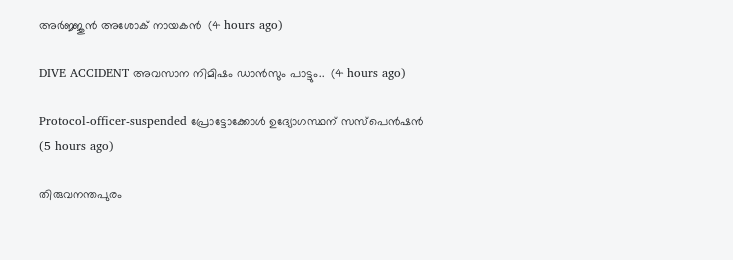അർജ്ജുൻ അശോക് നായകൻ  (4 hours ago)

DIVE ACCIDENT അവസാന നിമിഷം ഡാൻസും പാട്ടും..  (4 hours ago)

Protocol-officer-suspended പ്രോട്ടോക്കോൾ ഉദ്യോഗസ്ഥന് സസ്പെൻഷൻ  (5 hours ago)

തിരുവനന്തപുരം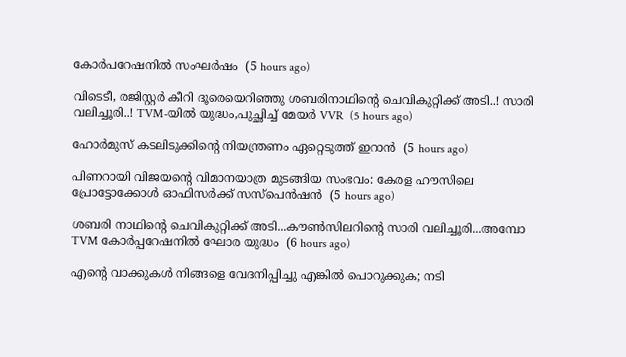കോര്‍പറേഷനില്‍ സംഘര്‍ഷം  (5 hours ago)

വിടെടീ, രജിസ്റ്റർ കീറി ദൂരെയെറിഞ്ഞു ശബരിനാഥിന്റെ ചെവികുറ്റിക്ക് അടി..! സാരി വലിച്ചൂരി..! TVM-യിൽ യുദ്ധം,പുച്ഛിച്ച് മേയർ VVR  (5 hours ago)

ഹോര്‍മുസ് കടലിടുക്കിന്റെ നിയന്ത്രണം ഏറ്റെടുത്ത് ഇറാന്‍  (5 hours ago)

പിണറായി വിജയന്റെ വിമാനയാത്ര മുടങ്ങിയ സംഭവം: കേരള ഹൗസിലെ പ്രോട്ടോക്കോള്‍ ഓഫിസര്‍ക്ക് സസ്‌പെന്‍ഷന്‍  (5 hours ago)

ശബരി നാഥിന്റെ ചെവികുറ്റിക്ക് അടി...കൗൺസിലറിന്റെ സാരി വലിച്ചൂരി...അമ്പോ TVM കോർപ്പറേഷനിൽ ഘോര യുദ്ധം  (6 hours ago)

എന്റെ വാക്കുകൾ നിങ്ങളെ വേദനിപ്പിച്ചു എങ്കിൽ പൊറുക്കുക; നടി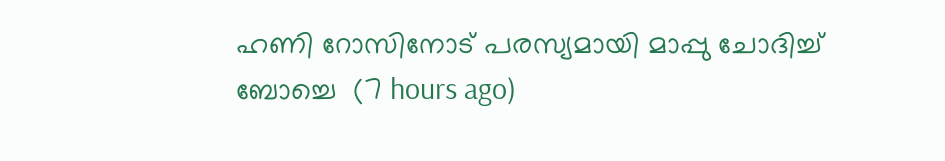ഹണി റോസിനോട് പരസ്യമായി മാപ്പു ചോദിച്ച് ബോച്ചെ  (7 hours ago)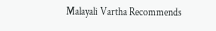Malayali Vartha Recommends